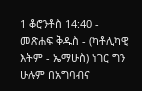1 ቆሮንቶስ 14:40 - መጽሐፍ ቅዱስ - (ካቶሊካዊ እትም - ኤማሁስ) ነገር ግን ሁሉም በአግባብና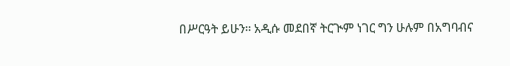በሥርዓት ይሁን። አዲሱ መደበኛ ትርጒም ነገር ግን ሁሉም በአግባብና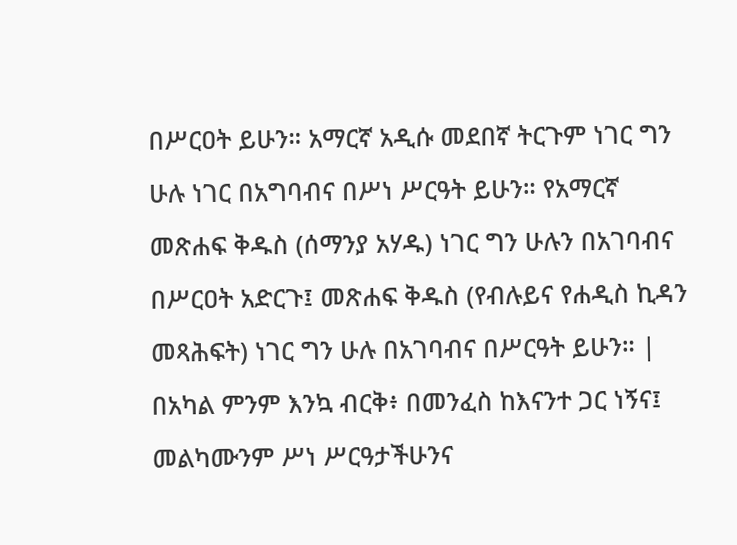በሥርዐት ይሁን። አማርኛ አዲሱ መደበኛ ትርጉም ነገር ግን ሁሉ ነገር በአግባብና በሥነ ሥርዓት ይሁን። የአማርኛ መጽሐፍ ቅዱስ (ሰማንያ አሃዱ) ነገር ግን ሁሉን በአገባብና በሥርዐት አድርጉ፤ መጽሐፍ ቅዱስ (የብሉይና የሐዲስ ኪዳን መጻሕፍት) ነገር ግን ሁሉ በአገባብና በሥርዓት ይሁን። |
በአካል ምንም እንኳ ብርቅ፥ በመንፈስ ከእናንተ ጋር ነኝና፤ መልካሙንም ሥነ ሥርዓታችሁንና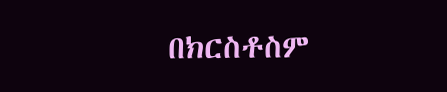በክርስቶስም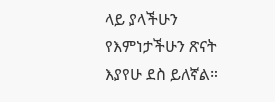ላይ ያላችሁን የእምነታችሁን ጽናት እያየሁ ደስ ይለኛል።